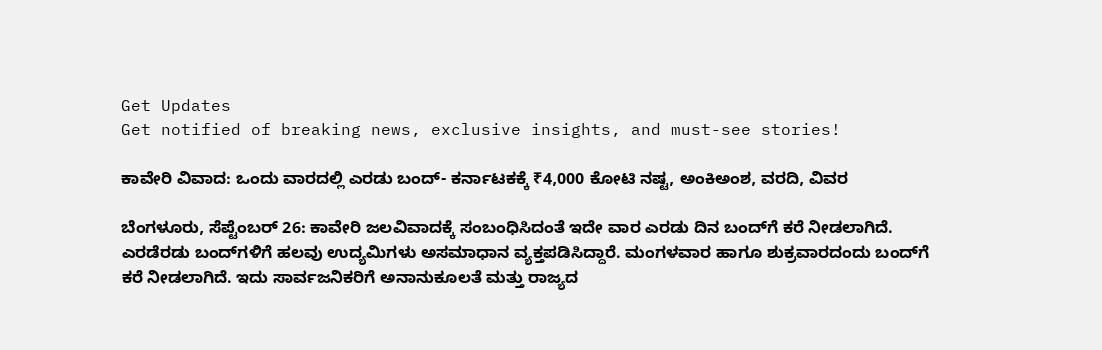Get Updates
Get notified of breaking news, exclusive insights, and must-see stories!

ಕಾವೇರಿ ವಿವಾದ: ಒಂದು ವಾರದಲ್ಲಿ ಎರಡು ಬಂದ್‌- ಕರ್ನಾಟಕಕ್ಕೆ ₹4,000 ಕೋಟಿ ನಷ್ಟ, ಅಂಕಿಅಂಶ, ವರದಿ, ವಿವರ

ಬೆಂಗಳೂರು, ಸೆಪ್ಟೆಂಬರ್ 26: ಕಾವೇರಿ ಜಲವಿವಾದಕ್ಕೆ ಸಂಬಂಧಿಸಿದಂತೆ ಇದೇ ವಾರ ಎರಡು ದಿನ ಬಂದ್‌ಗೆ ಕರೆ ನೀಡಲಾಗಿದೆ. ಎರಡೆರಡು ಬಂದ್‌ಗಳಿಗೆ ಹಲವು ಉದ್ಯಮಿಗಳು ಅಸಮಾಧಾನ ವ್ಯಕ್ತಪಡಿಸಿದ್ದಾರೆ. ಮಂಗಳವಾರ ಹಾಗೂ ಶುಕ್ರವಾರದಂದು ಬಂದ್‌ಗೆ ಕರೆ ನೀಡಲಾಗಿದೆ. ಇದು ಸಾರ್ವಜನಿಕರಿಗೆ ಅನಾನುಕೂಲತೆ ಮತ್ತು ರಾಜ್ಯದ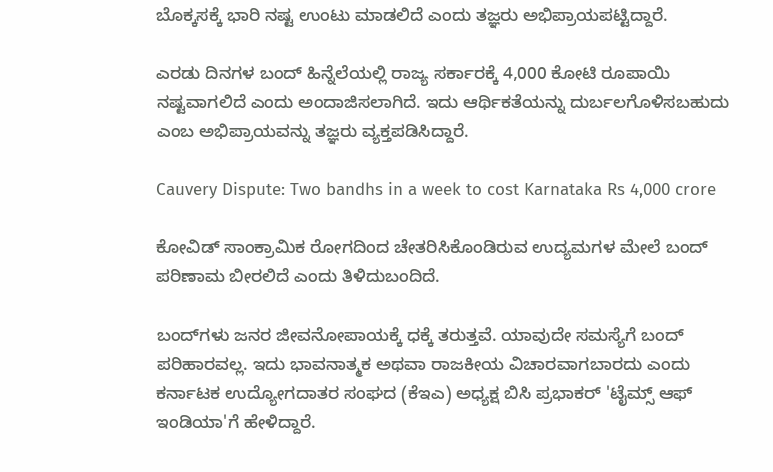ಬೊಕ್ಕಸಕ್ಕೆ ಭಾರಿ ನಷ್ಟ ಉಂಟು ಮಾಡಲಿದೆ ಎಂದು ತಜ್ಞರು ಅಭಿಪ್ರಾಯಪಟ್ಟಿದ್ದಾರೆ.

ಎರಡು ದಿನಗಳ ಬಂದ್ ಹಿನ್ನೆಲೆಯಲ್ಲಿ ರಾಜ್ಯ ಸರ್ಕಾರಕ್ಕೆ 4,000 ಕೋಟಿ ರೂಪಾಯಿ ನಷ್ಟವಾಗಲಿದೆ ಎಂದು ಅಂದಾಜಿಸಲಾಗಿದೆ. ಇದು ಆರ್ಥಿಕತೆಯನ್ನು ದುರ್ಬಲಗೊಳಿಸಬಹುದು ಎಂಬ ಅಭಿಪ್ರಾಯವನ್ನು ತಜ್ಞರು ವ್ಯಕ್ತಪಡಿಸಿದ್ದಾರೆ.

Cauvery Dispute: Two bandhs in a week to cost Karnataka Rs 4,000 crore

ಕೋವಿಡ್‌ ಸಾಂಕ್ರಾಮಿಕ ರೋಗದಿಂದ ಚೇತರಿಸಿಕೊಂಡಿರುವ ಉದ್ಯಮಗಳ ಮೇಲೆ ಬಂದ್‌ ಪರಿಣಾಮ ಬೀರಲಿದೆ ಎಂದು ತಿಳಿದುಬಂದಿದೆ.

ಬಂದ್‌ಗಳು ಜನರ ಜೀವನೋಪಾಯಕ್ಕೆ ಧಕ್ಕೆ ತರುತ್ತವೆ. ಯಾವುದೇ ಸಮಸ್ಯೆಗೆ ಬಂದ್‌ ಪರಿಹಾರವಲ್ಲ. ಇದು ಭಾವನಾತ್ಮಕ ಅಥವಾ ರಾಜಕೀಯ ವಿಚಾರವಾಗಬಾರದು ಎಂದು ಕರ್ನಾಟಕ ಉದ್ಯೋಗದಾತರ ಸಂಘದ (ಕೆಇಎ) ಅಧ್ಯಕ್ಷ ಬಿಸಿ ಪ್ರಭಾಕರ್ 'ಟೈಮ್ಸ್‌ ಆಫ್‌ ಇಂಡಿಯಾ'ಗೆ ಹೇಳಿದ್ದಾರೆ.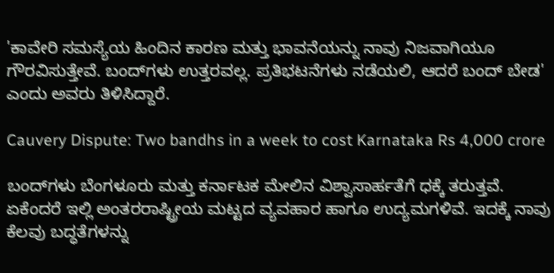'ಕಾವೇರಿ ಸಮಸ್ಯೆಯ ಹಿಂದಿನ ಕಾರಣ ಮತ್ತು ಭಾವನೆಯನ್ನು ನಾವು ನಿಜವಾಗಿಯೂ ಗೌರವಿಸುತ್ತೇವೆ. ಬಂದ್‌ಗಳು ಉತ್ತರವಲ್ಲ. ಪ್ರತಿಭಟನೆಗಳು ನಡೆಯಲಿ, ಆದರೆ ಬಂದ್ ಬೇಡ' ಎಂದು ಅವರು ತಿಳಿಸಿದ್ದಾರೆ.

Cauvery Dispute: Two bandhs in a week to cost Karnataka Rs 4,000 crore

ಬಂದ್‌ಗಳು ಬೆಂಗಳೂರು ಮತ್ತು ಕರ್ನಾಟಕ ಮೇಲಿನ ವಿಶ್ವಾಸಾರ್ಹತೆಗೆ ಧಕ್ಕೆ ತರುತ್ತವೆ. ಏಕೆಂದರೆ ಇಲ್ಲಿ ಅಂತರರಾಷ್ಟ್ರೀಯ ಮಟ್ಟದ ವ್ಯವಹಾರ ಹಾಗೂ ಉದ್ಯಮಗಳಿವೆ. ಇದಕ್ಕೆ ನಾವು ಕೆಲವು ಬದ್ಧತೆಗಳನ್ನು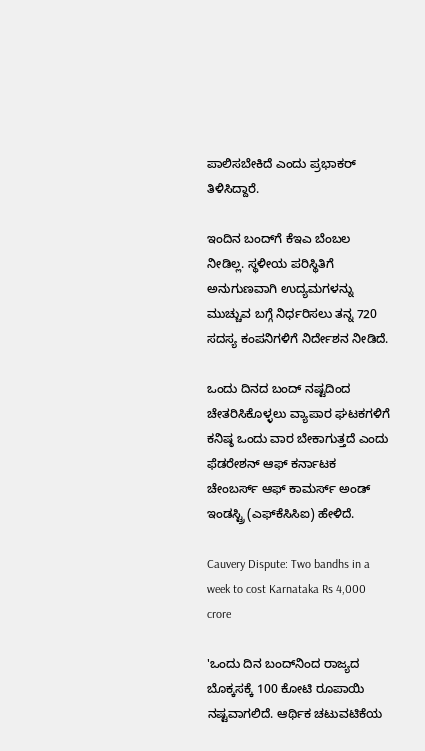ಪಾಲಿಸಬೇಕಿದೆ ಎಂದು ಪ್ರಭಾಕರ್‌ ತಿಳಿಸಿದ್ದಾರೆ.

ಇಂದಿನ ಬಂದ್‌ಗೆ ಕೆಇಎ ಬೆಂಬಲ ನೀಡಿಲ್ಲ. ಸ್ಥಳೀಯ ಪರಿಸ್ಥಿತಿಗೆ ಅನುಗುಣವಾಗಿ ಉದ್ಯಮಗಳನ್ನು ಮುಚ್ಚುವ ಬಗ್ಗೆ ನಿರ್ಧರಿಸಲು ತನ್ನ 720 ಸದಸ್ಯ ಕಂಪನಿಗಳಿಗೆ ನಿರ್ದೇಶನ ನೀಡಿದೆ.

ಒಂದು ದಿನದ ಬಂದ್‌ ನಷ್ಟದಿಂದ ಚೇತರಿಸಿಕೊಳ್ಳಲು ವ್ಯಾಪಾರ ಘಟಕಗಳಿಗೆ ಕನಿಷ್ಠ ಒಂದು ವಾರ ಬೇಕಾಗುತ್ತದೆ ಎಂದು ಫೆಡರೇಶನ್ ಆಫ್ ಕರ್ನಾಟಕ ಚೇಂಬರ್ಸ್ ಆಫ್ ಕಾಮರ್ಸ್ ಅಂಡ್ ಇಂಡಸ್ಟ್ರಿ (ಎಫ್‌ಕೆಸಿಸಿಐ) ಹೇಳಿದೆ.

Cauvery Dispute: Two bandhs in a week to cost Karnataka Rs 4,000 crore

'ಒಂದು ದಿನ ಬಂದ್‌ನಿಂದ ರಾಜ್ಯದ ಬೊಕ್ಕಸಕ್ಕೆ 100 ಕೋಟಿ ರೂಪಾಯಿ ನಷ್ಟವಾಗಲಿದೆ. ಆರ್ಥಿಕ ಚಟುವಟಿಕೆಯ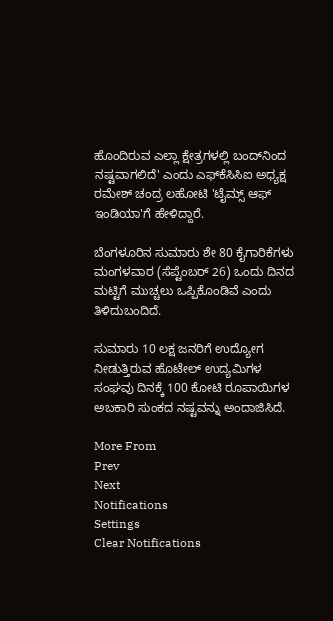ಹೊಂದಿರುವ ಎಲ್ಲಾ ಕ್ಷೇತ್ರಗಳಲ್ಲಿ ಬಂದ್‌ನಿಂದ ನಷ್ಟವಾಗಲಿದೆ' ಎಂದು ಎಫ್‌ಕೆಸಿಸಿಐ ಅಧ್ಯಕ್ಷ ರಮೇಶ್ ಚಂದ್ರ ಲಹೋಟಿ 'ಟೈಮ್ಸ್‌ ಆಫ್‌ ಇಂಡಿಯಾ'ಗೆ ಹೇಳಿದ್ದಾರೆ.

ಬೆಂಗಳೂರಿನ ಸುಮಾರು ಶೇ 80 ಕೈಗಾರಿಕೆಗಳು ಮಂಗಳವಾರ (ಸೆಪ್ಟೆಂಬರ್ 26) ಒಂದು ದಿನದ ಮಟ್ಟಿಗೆ ಮುಚ್ಚಲು ಒಪ್ಪಿಕೊಂಡಿವೆ ಎಂದು ತಿಳಿದುಬಂದಿದೆ.

ಸುಮಾರು 10 ಲಕ್ಷ ಜನರಿಗೆ ಉದ್ಯೋಗ ನೀಡುತ್ತಿರುವ ಹೊಟೇಲ್ ಉದ್ಯಮಿಗಳ ಸಂಘವು ದಿನಕ್ಕೆ 100 ಕೋಟಿ ರೂಪಾಯಿಗಳ ಅಬಕಾರಿ ಸುಂಕದ ನಷ್ಟವನ್ನು ಅಂದಾಜಿಸಿದೆ.

More From
Prev
Next
Notifications
Settings
Clear Notifications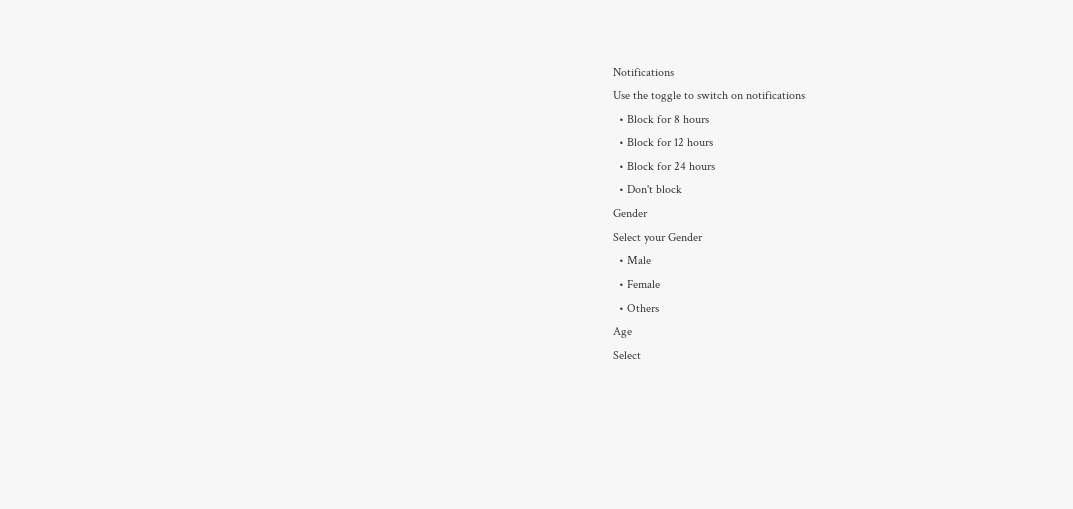Notifications
Use the toggle to switch on notifications
  • Block for 8 hours
  • Block for 12 hours
  • Block for 24 hours
  • Don't block
Gender
Select your Gender
  • Male
  • Female
  • Others
Age
Select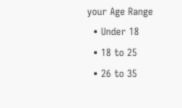your Age Range
  • Under 18
  • 18 to 25
  • 26 to 35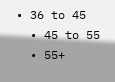• 36 to 45
  • 45 to 55
  • 55+